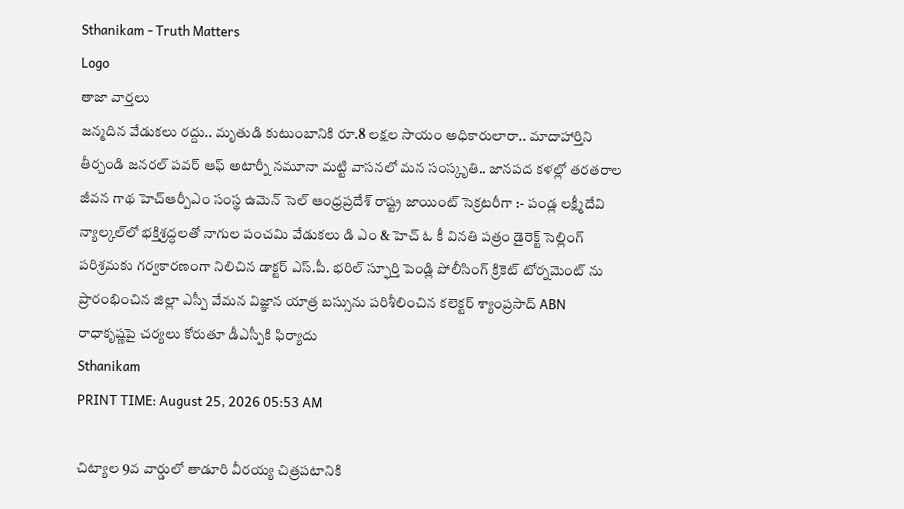Sthanikam - Truth Matters
Logo
తాజా వార్తలు
జన్మదిన వేడుకలు రద్దు.. మృతుడి కుటుంబానికి రూ.8 లక్షల సాయం అధికారులారా.. మాదాహార్తిని తీర్చండి జనరల్ పవర్ ఆఫ్ అటార్నీ నమూనా మట్టి వాసనలో మన సంస్కృతి.. జానపద కళల్లో తరతరాల జీవన గాథ హెచ్ఆర్పీఎం సంస్థ ఉమెన్ సెల్ ఆంధ్రప్రదేశ్ రాష్ట్ర జాయింట్ సెక్రటరీగా :- పండ్ల లక్ష్మీదేవి న్యాల్కల్‌లో భక్తిశ్రద్ధలతో నాగుల పంచమి వేడుకలు డి ఎం & హెచ్ ఓ కీ వినతి పత్రం డైరెక్ట్ సెల్లింగ్ పరిశ్రమకు గర్వకారణంగా నిలిచిన డాక్టర్ ఎస్.పీ. భరిల్ స్ఫూర్తి పెండ్లి పోలీసింగ్ క్రికెట్ టోర్నమెంట్ ను ప్రారంభించిన జిల్లా ఎస్పీ వేమన విజ్ఞాన యాత్ర బస్సును పరిశీలించిన కలెక్టర్ శ్యాంప్రసాద్ ABN రాధాకృష్ణపై చర్యలు కోరుతూ డీఎస్పీకి ఫిర్యాదు
Sthanikam
PRINT TIME: August 25, 2026 05:53 AM

చిట్యాల 9వ వార్డులో తాడూరి వీరయ్య చిత్రపటానికి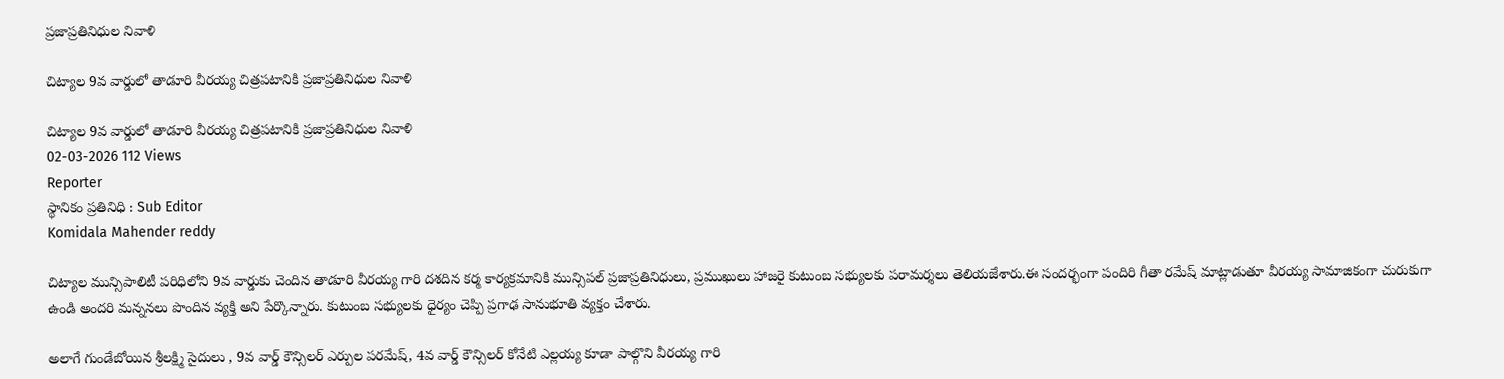ప్రజాప్రతినిధుల నివాళి

చిట్యాల 9వ వార్డులో తాడూరి వీరయ్య చిత్రపటానికి ప్రజాప్రతినిధుల నివాళి

చిట్యాల 9వ వార్డులో తాడూరి వీరయ్య చిత్రపటానికి ప్రజాప్రతినిధుల నివాళి
02-03-2026 112 Views
Reporter
స్థానికం ప్రతినిధి : Sub Editor
Komidala Mahender reddy

చిట్యాల మున్సిపాలిటీ పరిధిలోని 9వ వార్డుకు చెందిన తాడూరి వీరయ్య గారి దశదిన కర్మ కార్యక్రమానికి మున్సిపల్ ప్రజాప్రతినిధులు, ప్రముఖులు హాజరై కుటుంబ సభ్యులకు పరామర్శలు తెలియజేశారు.ఈ సందర్భంగా పందిరి గీతా రమేష్ మాట్లాడుతూ వీరయ్య సామాజికంగా చురుకుగా ఉండి అందరి మన్ననలు పొందిన వ్యక్తి అని పేర్కొన్నారు. కుటుంబ సభ్యులకు ధైర్యం చెప్పి ప్రగాఢ సానుభూతి వ్యక్తం చేశారు.

అలాగే గుండేబోయిన శ్రీలక్ష్మి సైదులు , 9వ వార్డ్ కౌన్సిలర్ ఎర్పుల పరమేష్, 4వ వార్డ్ కౌన్సిలర్ కోనేటి ఎల్లయ్య కూడా పాల్గొని వీరయ్య గారి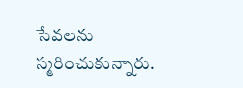సేవలను స్మరించుకున్నారు.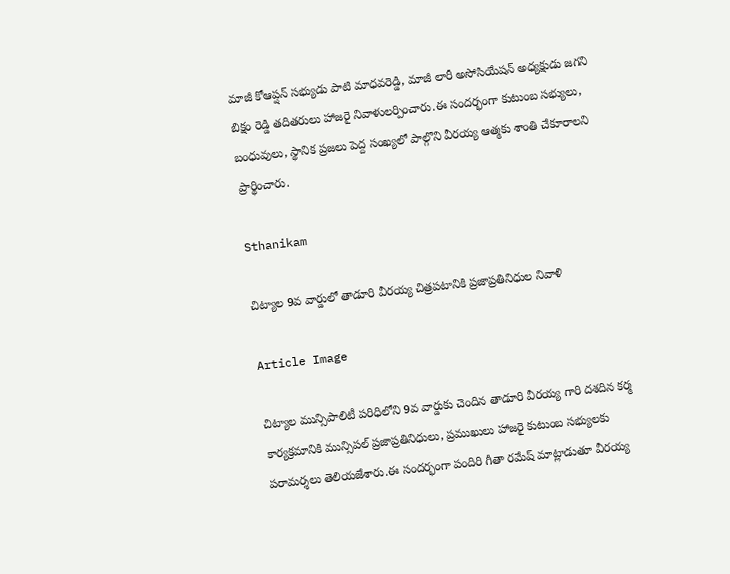మాజీ కోఆప్షన్ సభ్యుడు పాటి మాధవరెడ్డి, మాజీ లారీ అసోసియేషన్ అధ్యక్షుడు జగని బిక్షం రెడ్డి తదితరులు హాజరై నివాళులర్పించారు.ఈ సందర్భంగా కుటుంబ సభ్యులు, బంధువులు, స్థానిక ప్రజలు పెద్ద సంఖ్యలో పాల్గొని వీరయ్య ఆత్మకు శాంతి చేకూరాలని ప్రార్థించారు.

Sthanikam

చిట్యాల 9వ వార్డులో తాడూరి వీరయ్య చిత్రపటానికి ప్రజాప్రతినిధుల నివాళి

Article Image

చిట్యాల మున్సిపాలిటీ పరిధిలోని 9వ వార్డుకు చెందిన తాడూరి వీరయ్య గారి దశదిన కర్మ కార్యక్రమానికి మున్సిపల్ ప్రజాప్రతినిధులు, ప్రముఖులు హాజరై కుటుంబ సభ్యులకు పరామర్శలు తెలియజేశారు.ఈ సందర్భంగా పందిరి గీతా రమేష్ మాట్లాడుతూ వీరయ్య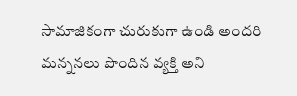సామాజికంగా చురుకుగా ఉండి అందరి మన్ననలు పొందిన వ్యక్తి అని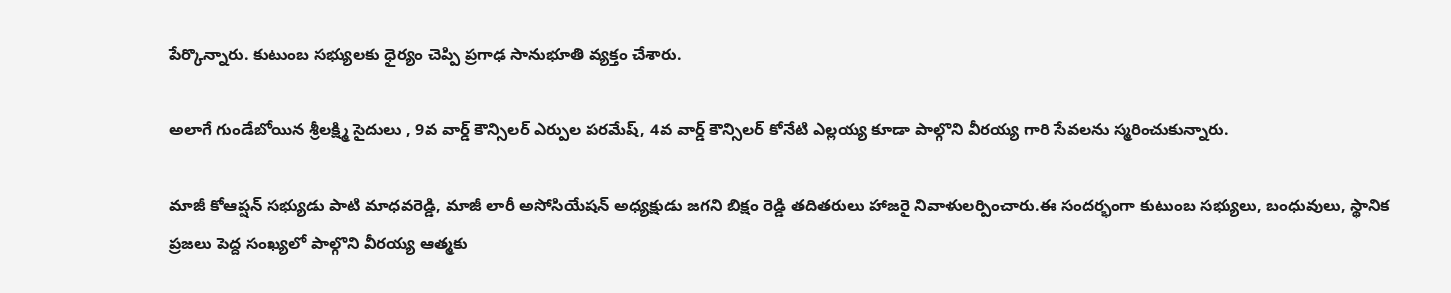పేర్కొన్నారు. కుటుంబ సభ్యులకు ధైర్యం చెప్పి ప్రగాఢ సానుభూతి వ్యక్తం చేశారు.

అలాగే గుండేబోయిన శ్రీలక్ష్మి సైదులు , 9వ వార్డ్ కౌన్సిలర్ ఎర్పుల పరమేష్, 4వ వార్డ్ కౌన్సిలర్ కోనేటి ఎల్లయ్య కూడా పాల్గొని వీరయ్య గారి సేవలను స్మరించుకున్నారు.

మాజీ కోఆప్షన్ సభ్యుడు పాటి మాధవరెడ్డి, మాజీ లారీ అసోసియేషన్ అధ్యక్షుడు జగని బిక్షం రెడ్డి తదితరులు హాజరై నివాళులర్పించారు.ఈ సందర్భంగా కుటుంబ సభ్యులు, బంధువులు, స్థానిక ప్రజలు పెద్ద సంఖ్యలో పాల్గొని వీరయ్య ఆత్మకు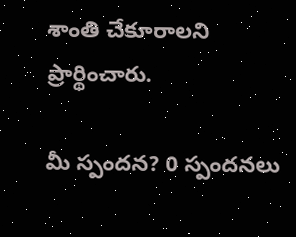శాంతి చేకూరాలని ప్రార్థించారు.

మీ స్పందన? 0 స్పందనలు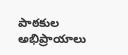పాఠకుల అభిప్రాయాలు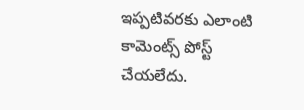ఇప్పటివరకు ఎలాంటి కామెంట్స్ పోస్ట్ చేయలేదు.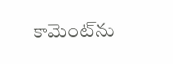కామెంట్‌ను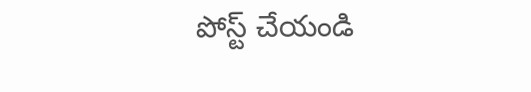పోస్ట్ చేయండి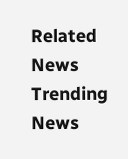Related News
Trending News